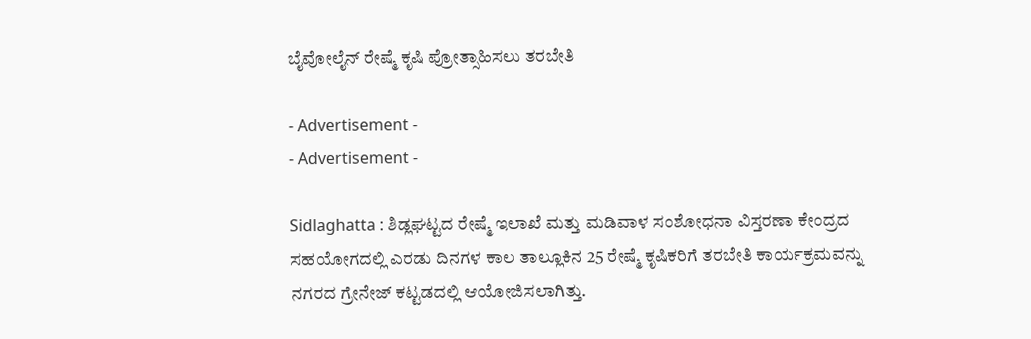ಬೈವೋಲೈನ್ ರೇಷ್ಮೆ ಕೃಷಿ ಪ್ರೋತ್ಸಾಹಿಸಲು ತರಬೇತಿ

- Advertisement -
- Advertisement -

Sidlaghatta : ಶಿಡ್ಲಘಟ್ಟದ ರೇಷ್ಮೆ ಇಲಾಖೆ ಮತ್ತು ಮಡಿವಾಳ ಸಂಶೋಧನಾ ವಿಸ್ತರಣಾ ಕೇಂದ್ರದ ಸಹಯೋಗದಲ್ಲಿ ಎರಡು ದಿನಗಳ ಕಾಲ ತಾಲ್ಲೂಕಿನ 25 ರೇಷ್ಮೆ ಕೃಷಿಕರಿಗೆ ತರಬೇತಿ ಕಾರ್ಯಕ್ರಮವನ್ನು ನಗರದ ಗ್ರೇನೇಜ್ ಕಟ್ಟಡದಲ್ಲಿ ಆಯೋಜಿಸಲಾಗಿತ್ತು.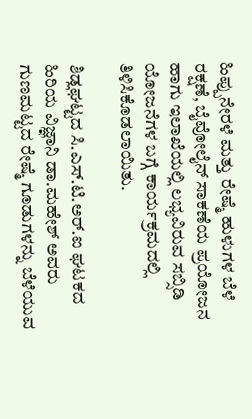ಹಿಪ್ಪುನೇರಳೆ ಮತ್ತು ರೇಷ್ಮೆ ಹುಳುಗಳ ಬೆಳೆ ರಕ್ಷಣೆ, ಬೈವೋಲೈನ್ ಸಾಕಣೆಯ ಪ್ರಯೋಜನ ಹಾಗು ಇಲಾಖೆಯಲ್ಲಿ ಲಭ್ಯವಿರುವ ಸಬ್ಸಿಡಿ ಯೋಜನೆಗಳ ಬಗ್ಗೆ ಕಾರ್ಯಕ್ರಮದಲ್ಲಿ ತಿಳಿಸಿಕೊಡಲಾಯಿತು.

ಶಿಡ್ಲಘಟ್ಟದ ಸಿ.ಎಸ್.ಟಿ.ಅರ್‌.ಐ ಘಟಕದ ಹಿರಿಯ ವಿಜ್ಞಾನಿ ಡಾ.ಮಹೇಶ್ ಅವರು ಗುಣಮಟ್ಟದ ರೇಷ್ಮೆ ಗೂಡುಗಳನ್ನು ಬೆಳೆಯುವ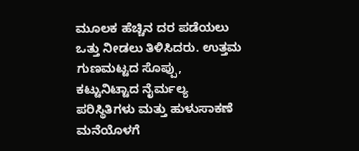ಮೂಲಕ ಹೆಚ್ಚಿನ ದರ ಪಡೆಯಲು ಒತ್ತು ನೀಡಲು ತಿಳಿಸಿದರು. ಉತ್ತಮ ಗುಣಮಟ್ಟದ ಸೊಪ್ಪು, ಕಟ್ಟುನಿಟ್ಟಾದ ನೈರ್ಮಲ್ಯ ಪರಿಸ್ಥಿತಿಗಳು ಮತ್ತು ಹುಳುಸಾಕಣೆ ಮನೆಯೊಳಗೆ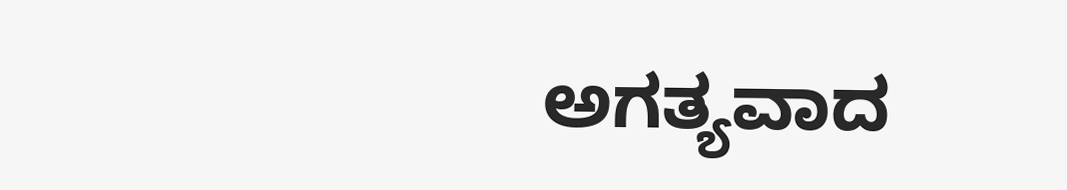ಅಗತ್ಯವಾದ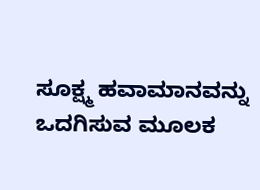ಸೂಕ್ಷ್ಮ ಹವಾಮಾನವನ್ನು ಒದಗಿಸುವ ಮೂಲಕ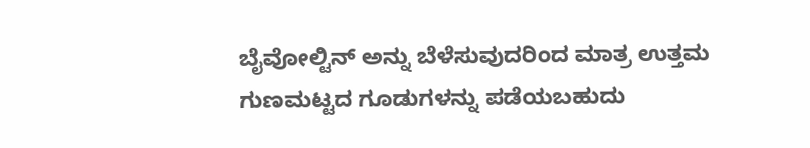ಬೈವೋಲ್ಟಿನ್ ಅನ್ನು ಬೆಳೆಸುವುದರಿಂದ ಮಾತ್ರ ಉತ್ತಮ ಗುಣಮಟ್ಟದ ಗೂಡುಗಳನ್ನು ಪಡೆಯಬಹುದು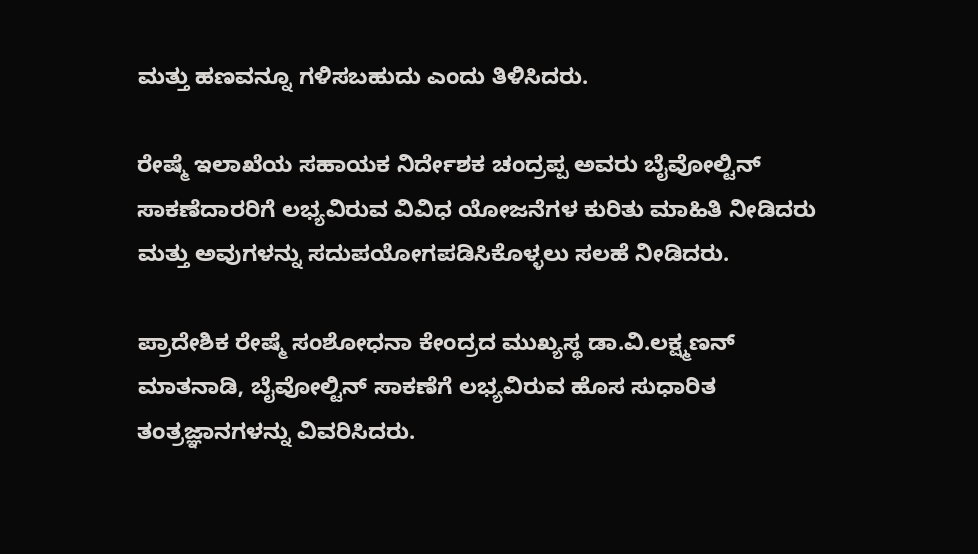ಮತ್ತು ಹಣವನ್ನೂ ಗಳಿಸಬಹುದು ಎಂದು ತಿಳಿಸಿದರು.

ರೇಷ್ಮೆ ಇಲಾಖೆಯ ಸಹಾಯಕ ನಿರ್ದೇಶಕ ಚಂದ್ರಪ್ಪ ಅವರು ಬೈವೋಲ್ಟಿನ್ ಸಾಕಣೆದಾರರಿಗೆ ಲಭ್ಯವಿರುವ ವಿವಿಧ ಯೋಜನೆಗಳ ಕುರಿತು ಮಾಹಿತಿ ನೀಡಿದರು ಮತ್ತು ಅವುಗಳನ್ನು ಸದುಪಯೋಗಪಡಿಸಿಕೊಳ್ಳಲು ಸಲಹೆ ನೀಡಿದರು.

ಪ್ರಾದೇಶಿಕ ರೇಷ್ಮೆ ಸಂಶೋಧನಾ ಕೇಂದ್ರದ ಮುಖ್ಯಸ್ಥ ಡಾ.ವಿ.ಲಕ್ಷ್ಮಣನ್ ಮಾತನಾಡಿ, ಬೈವೋಲ್ಟಿನ್ ಸಾಕಣೆಗೆ ಲಭ್ಯವಿರುವ ಹೊಸ ಸುಧಾರಿತ ತಂತ್ರಜ್ಞಾನಗಳನ್ನು ವಿವರಿಸಿದರು.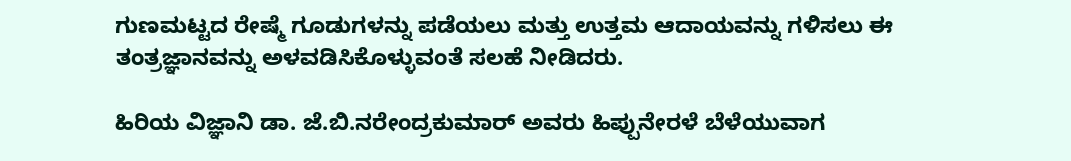ಗುಣಮಟ್ಟದ ರೇಷ್ಮೆ ಗೂಡುಗಳನ್ನು ಪಡೆಯಲು ಮತ್ತು ಉತ್ತಮ ಆದಾಯವನ್ನು ಗಳಿಸಲು ಈ ತಂತ್ರಜ್ಞಾನವನ್ನು ಅಳವಡಿಸಿಕೊಳ್ಳುವಂತೆ ಸಲಹೆ ನೀಡಿದರು.

ಹಿರಿಯ ವಿಜ್ಞಾನಿ ಡಾ. ಜೆ.ಬಿ.ನರೇಂದ್ರಕುಮಾರ್ ಅವರು ಹಿಪ್ಪುನೇರಳೆ ಬೆಳೆಯುವಾಗ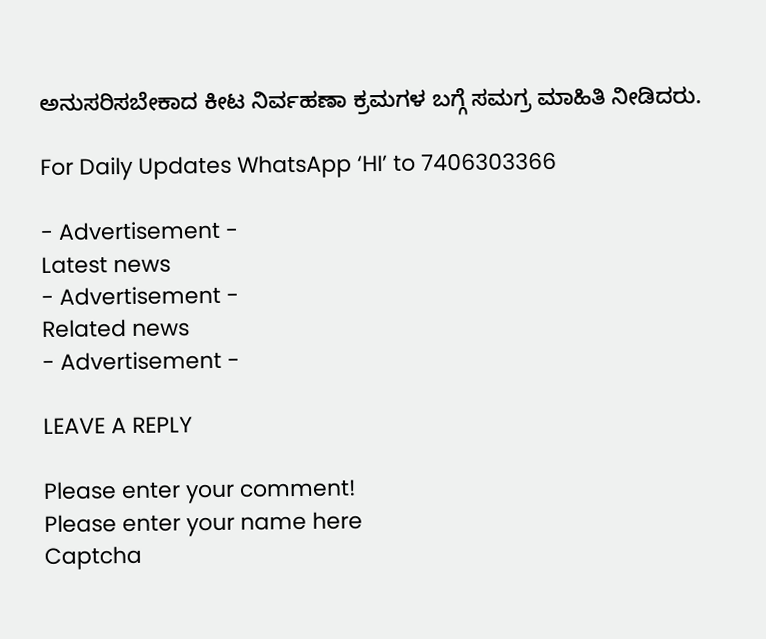ಅನುಸರಿಸಬೇಕಾದ ಕೀಟ ನಿರ್ವಹಣಾ ಕ್ರಮಗಳ ಬಗ್ಗೆ ಸಮಗ್ರ ಮಾಹಿತಿ ನೀಡಿದರು.

For Daily Updates WhatsApp ‘HI’ to 7406303366

- Advertisement -
Latest news
- Advertisement -
Related news
- Advertisement -

LEAVE A REPLY

Please enter your comment!
Please enter your name here
Captcha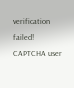verification failed!
CAPTCHA user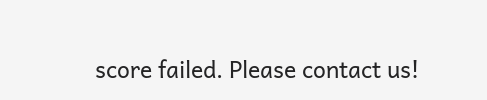score failed. Please contact us!